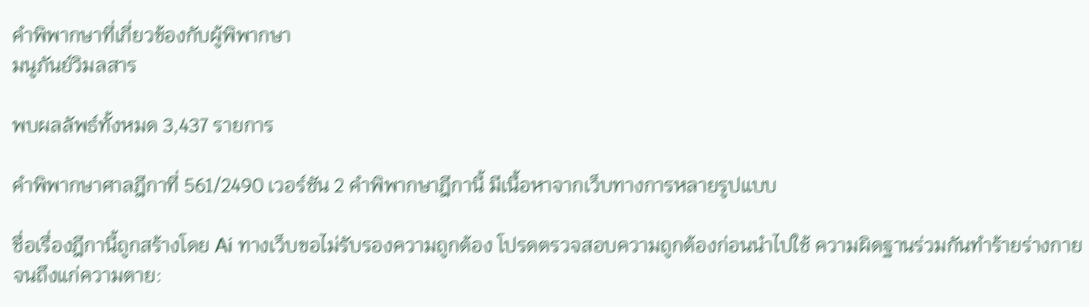คำพิพากษาที่เกี่ยวข้องกับผู้พิพากษา
มนูภันย์วิมลสาร

พบผลลัพธ์ทั้งหมด 3,437 รายการ

คำพิพากษาศาลฎีกาที่ 561/2490 เวอร์ชัน 2 คำพิพากษาฎีกานี้ มีเนื้อหาจากเว็บทางการหลายรูปแบบ

ชื่อเรื่องฎีกานี้ถูกสร้างโดย Ai ทางเว็บขอไม่รับรองความถูกต้อง โปรดตรวจสอบความถูกต้องก่อนนำไปใช้ ความผิดฐานร่วมกันทำร้ายร่างกายจนถึงแก่ความตาย: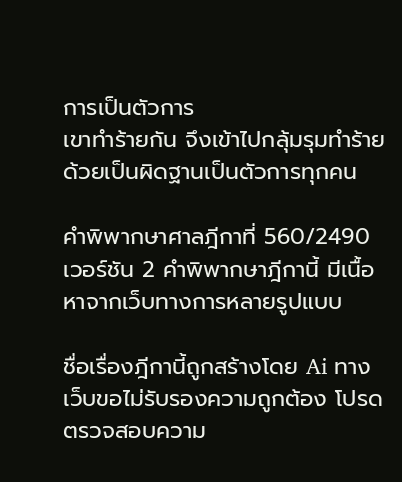การเป็นตัวการ
เขาทำร้ายกัน จึงเข้าไปกลุ้มรุมทำร้ายด้วยเป็นผิดฐานเป็นตัวการทุกคน

คำพิพากษาศาลฎีกาที่ 560/2490 เวอร์ชัน 2 คำพิพากษาฎีกานี้ มีเนื้อหาจากเว็บทางการหลายรูปแบบ

ชื่อเรื่องฎีกานี้ถูกสร้างโดย Ai ทางเว็บขอไม่รับรองความถูกต้อง โปรดตรวจสอบความ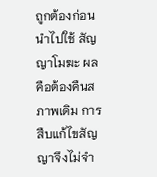ถูกต้องก่อนนำไปใช้ สัญญาโมฆะ ผลคือต้องคืนสภาพเดิม การสืบแก้ไขสัญญาจึงไม่จำ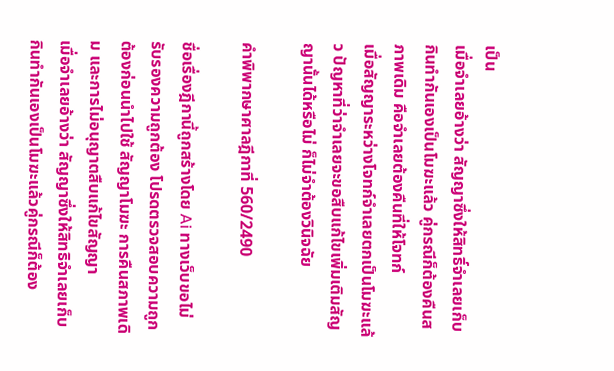เป็น
เมื่อจำเลยอ้างว่า สัญญาซึ่งให้สิทธิ์จำเลยเก็บกินทำกันเองเป็นโมฆะแล้ว คู่กรณีก็ต้องคืนสภาพเดิม คือจำเลยต้องคืนที่ให้โจทก์
เมื่อสัญญาระหว่างโจทก์จำเลยตกเป็นโมฆะแล้ว ปัญหาที่ว่าจำเลยจะขอสืบแก้ไขเพิ่มเติมสัญญานั้นได้หรือไม่ ก็ไม่จำต้องวินิจฉัย

คำพิพากษาศาลฎีกาที่ 560/2490

ชื่อเรื่องฎีกานี้ถูกสร้างโดย Ai ทางเว็บขอไม่รับรองความถูกต้อง โปรดตรวจสอบความถูกต้องก่อนนำไปใช้ สัญญาโมฆะ การคืนสภาพเดิม และการไม่อนุญาตสืบแก้ไขสัญญา
เมื่อจำเลยอ้างว่า สัญญาซึ่งให้สิทธิจำเลยเก็บกินทำกันเองเป็นโมฆะแล้วคู่กรณีก็ต้อง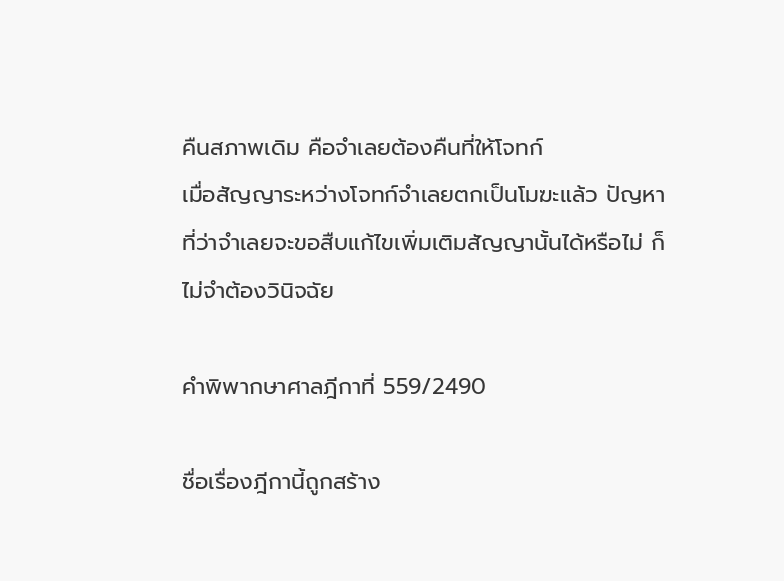คืนสภาพเดิม คือจำเลยต้องคืนที่ให้โจทก์
เมื่อสัญญาระหว่างโจทก์จำเลยตกเป็นโมฆะแล้ว ปัญหาที่ว่าจำเลยจะขอสืบแก้ไขเพิ่มเติมสัญญานั้นได้หรือไม่ ก็ไม่จำต้องวินิจฉัย

คำพิพากษาศาลฎีกาที่ 559/2490

ชื่อเรื่องฎีกานี้ถูกสร้าง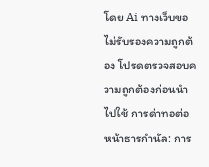โดย Ai ทางเว็บขอไม่รับรองความถูกต้อง โปรดตรวจสอบความถูกต้องก่อนนำไปใช้ การด่าทอต่อหน้าธารกำนัล: การ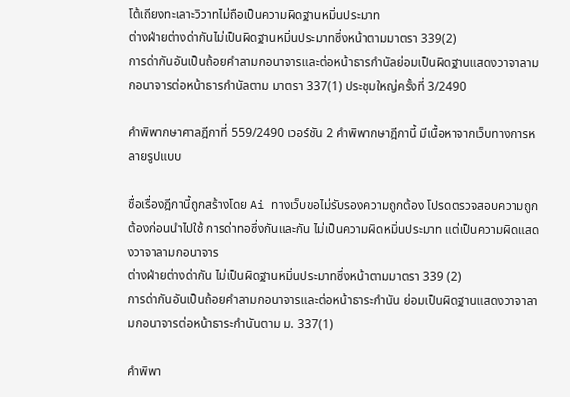โต้เถียงทะเลาะวิวาทไม่ถือเป็นความผิดฐานหมิ่นประมาท
ต่างฝ่ายต่างด่ากันไม่เป็นผิดฐานหมิ่นประมาทซึ่งหน้าตามมาตรา 339(2)
การด่ากันอันเป็นถ้อยคำลามกอนาจารและต่อหน้าธารกำนัลย่อมเป็นผิดฐานแสดงวาจาลามกอนาจารต่อหน้าธารกำนัลตาม มาตรา 337(1) ประชุมใหญ่ครั้งที่ 3/2490

คำพิพากษาศาลฎีกาที่ 559/2490 เวอร์ชัน 2 คำพิพากษาฎีกานี้ มีเนื้อหาจากเว็บทางการหลายรูปแบบ

ชื่อเรื่องฎีกานี้ถูกสร้างโดย Ai ทางเว็บขอไม่รับรองความถูกต้อง โปรดตรวจสอบความถูกต้องก่อนนำไปใช้ การด่าทอซึ่งกันและกัน ไม่เป็นความผิดหมิ่นประมาท แต่เป็นความผิดแสดงวาจาลามกอนาจาร
ต่างฝ่ายต่างด่ากัน ไม่เป็นผิดฐานหมิ่นประมาทซึ่งหน้าตามมาตรา 339 (2)
การด่ากันอันเป็นถ้อยคำลามกอนาจารและต่อหน้าธาระกำนัน ย่อมเป็นผิดฐานแสดงวาจาลามกอนาจารต่อหน้าธาระกำนันตาม ม. 337(1)

คำพิพา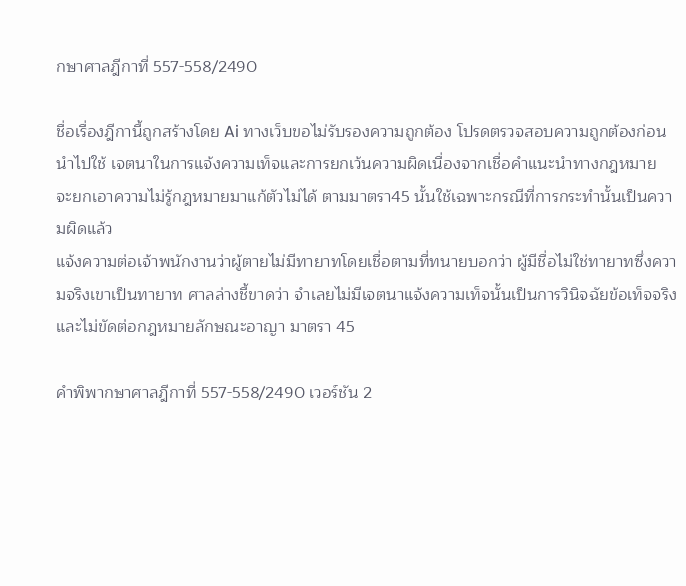กษาศาลฎีกาที่ 557-558/2490

ชื่อเรื่องฎีกานี้ถูกสร้างโดย Ai ทางเว็บขอไม่รับรองความถูกต้อง โปรดตรวจสอบความถูกต้องก่อนนำไปใช้ เจตนาในการแจ้งความเท็จและการยกเว้นความผิดเนื่องจากเชื่อคำแนะนำทางกฎหมาย
จะยกเอาความไม่รู้กฎหมายมาแก้ตัวไม่ได้ ตามมาตรา45 นั้นใช้เฉพาะกรณีที่การกระทำนั้นเป็นความผิดแล้ว
แจ้งความต่อเจ้าพนักงานว่าผู้ตายไม่มีทายาทโดยเชื่อตามที่ทนายบอกว่า ผู้มีชื่อไม่ใช่ทายาทซึ่งความจริงเขาเป็นทายาท ศาลล่างชี้ขาดว่า จำเลยไม่มีเจตนาแจ้งความเท็จนั้นเป็นการวินิจฉัยข้อเท็จจริง และไม่ขัดต่อกฎหมายลักษณะอาญา มาตรา 45

คำพิพากษาศาลฎีกาที่ 557-558/2490 เวอร์ชัน 2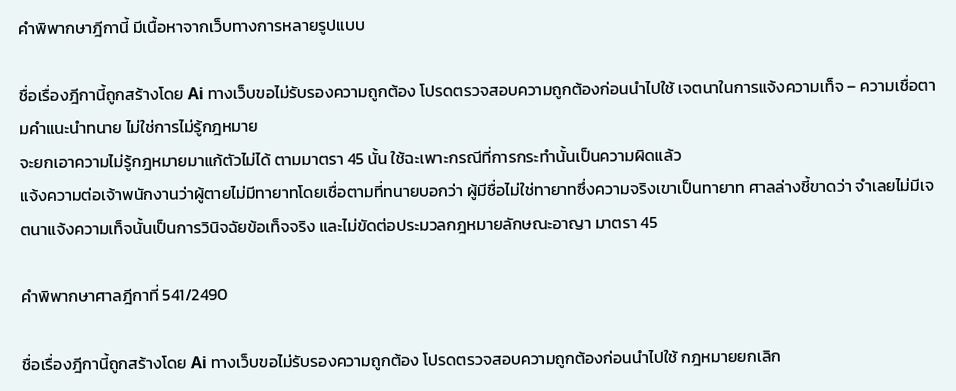คำพิพากษาฎีกานี้ มีเนื้อหาจากเว็บทางการหลายรูปแบบ

ชื่อเรื่องฎีกานี้ถูกสร้างโดย Ai ทางเว็บขอไม่รับรองความถูกต้อง โปรดตรวจสอบความถูกต้องก่อนนำไปใช้ เจตนาในการแจ้งความเท็จ – ความเชื่อตามคำแนะนำทนาย ไม่ใช่การไม่รู้กฎหมาย
จะยกเอาความไม่รู้กฎหมายมาแก้ตัวไม่ได้ ตามมาตรา 45 นั้น ใช้ฉะเพาะกรณีที่การกระทำนั้นเป็นความผิดแล้ว
แจ้งความต่อเจ้าพนักงานว่าผู้ตายไม่มีทายาทโดยเชื่อตามที่ทนายบอกว่า ผู้มีชื่อไม่ใช่ทายาทซึ่งความจริงเขาเป็นทายาท ศาลล่างชี้ขาดว่า จำเลยไม่มีเจตนาแจ้งความเท็จนั้นเป็นการวินิจฉัยข้อเท็จจริง และไม่ขัดต่อประมวลกฎหมายลักษณะอาญา มาตรา 45

คำพิพากษาศาลฎีกาที่ 541/2490

ชื่อเรื่องฎีกานี้ถูกสร้างโดย Ai ทางเว็บขอไม่รับรองความถูกต้อง โปรดตรวจสอบความถูกต้องก่อนนำไปใช้ กฎหมายยกเลิก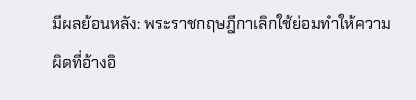มีผลย้อนหลัง: พระราชกฤษฎีกาเลิกใช้ย่อมทำให้ความผิดที่อ้างอิ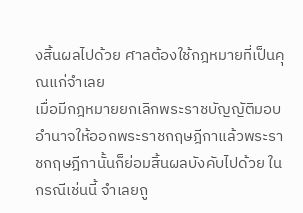งสิ้นผลไปด้วย ศาลต้องใช้กฎหมายที่เป็นคุณแก่จำเลย
เมื่อมีกฎหมายยกเลิกพระราชบัญญัติมอบอำนาจให้ออกพระราชกฤษฎีกาแล้วพระราชกฤษฎีกานั้นก็ย่อมสิ้นผลบังคับไปด้วย ในกรณีเช่นนี้ จำเลยถู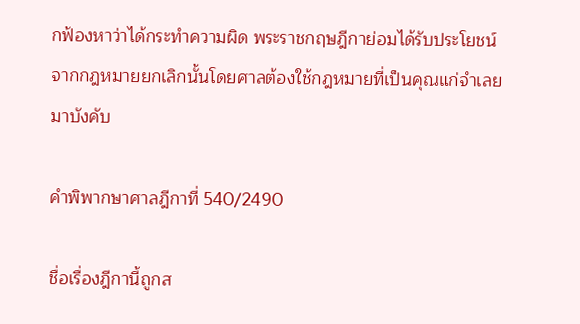กฟ้องหาว่าได้กระทำความผิด พระราชกฤษฎีกาย่อมได้รับประโยชน์จากกฎหมายยกเลิกนั้นโดยศาลต้องใช้กฎหมายที่เป็นคุณแก่จำเลยมาบังคับ

คำพิพากษาศาลฎีกาที่ 540/2490

ชื่อเรื่องฎีกานี้ถูกส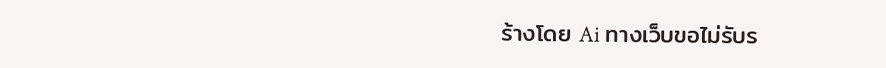ร้างโดย Ai ทางเว็บขอไม่รับร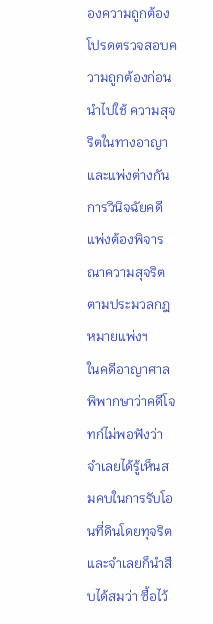องความถูกต้อง โปรดตรวจสอบความถูกต้องก่อนนำไปใช้ ความสุจริตในทางอาญาและแพ่งต่างกัน การวินิจฉัยคดีแพ่งต้องพิจารณาความสุจริตตามประมวลกฎหมายแพ่งฯ
ในคดีอาญาศาลพิพากษาว่าคดีโจทก์ไม่พอฟังว่า จำเลยได้รู้เห็นสมคบในการรับโอนที่ดินโดยทุจริต และจำเลยก็นำสืบได้สมว่า ซื้อไว้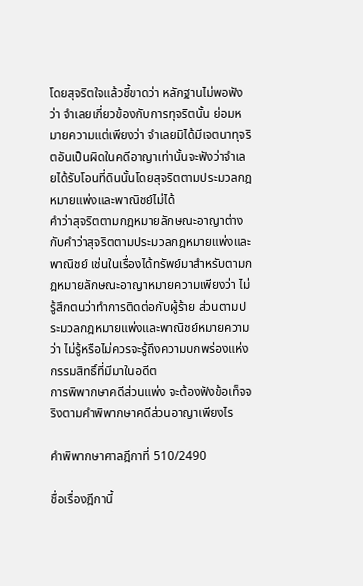โดยสุจริตใจแล้วชี้ขาดว่า หลักฐานไม่พอฟังว่า จำเลยเกี่ยวข้องกับการทุจริตนั้น ย่อมหมายความแต่เพียงว่า จำเลยมิได้มีเจตนาทุจริตอันเป็นผิดในคดีอาญาเท่านั้นจะฟังว่าจำเลยได้รับโอนที่ดินนั้นโดยสุจริตตามประมวลกฎหมายแพ่งและพาณิชย์ไม่ได้
คำว่าสุจริตตามกฎหมายลักษณะอาญาต่างกับคำว่าสุจริตตามประมวลกฎหมายแพ่งและพาณิชย์ เช่นในเรื่องได้ทรัพย์มาสำหรับตามกฎหมายลักษณะอาญาหมายความเพียงว่า ไม่รู้สึกตนว่าทำการติดต่อกับผู้ร้าย ส่วนตามประมวลกฎหมายแพ่งและพาณิชย์หมายความว่า ไม่รู้หรือไม่ควรจะรู้ถึงความบกพร่องแห่งกรรมสิทธิ์ที่มีมาในอดีต
การพิพากษาคดีส่วนแพ่ง จะต้องฟังข้อเท็จจริงตามคำพิพากษาคดีส่วนอาญาเพียงไร

คำพิพากษาศาลฎีกาที่ 510/2490

ชื่อเรื่องฎีกานี้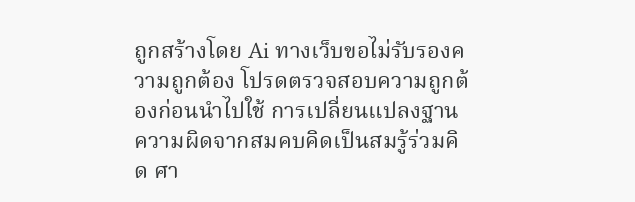ถูกสร้างโดย Ai ทางเว็บขอไม่รับรองความถูกต้อง โปรดตรวจสอบความถูกต้องก่อนนำไปใช้ การเปลี่ยนแปลงฐานความผิดจากสมคบคิดเป็นสมรู้ร่วมคิด ศา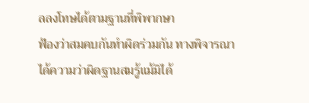ลลงโทษได้ตามฐานที่พิพากษา
ฟ้องว่าสมคบกันทำผิดร่วมกัน ทางพิจารณาได้ความว่าผิดฐานสมรู้แม้มิได้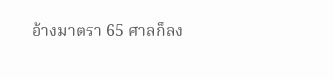อ้างมาตรา 65 ศาลก็ลง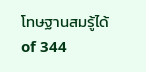โทษฐานสมรู้ได้
of 344